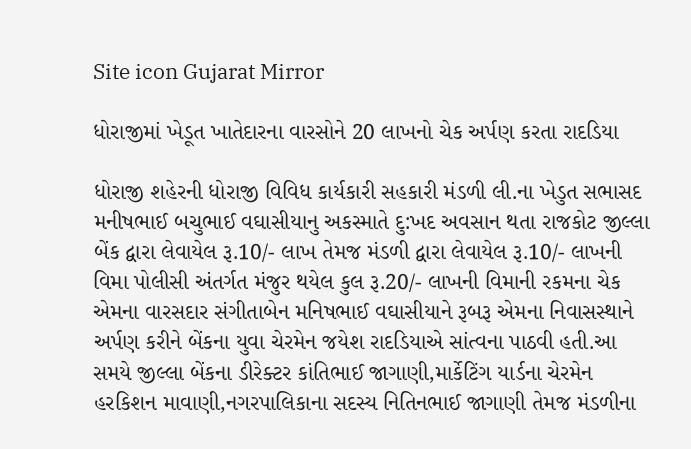Site icon Gujarat Mirror

ધોરાજીમાં ખેડૂત ખાતેદારના વારસોને 20 લાખનો ચેક અર્પણ કરતા રાદડિયા

ધોરાજી શહેરની ધોરાજી વિવિધ કાર્યકારી સહકારી મંડળી લી.ના ખેડુત સભાસદ મનીષભાઈ બચુભાઈ વઘાસીયાનુ અકસ્માતે દુ:ખદ અવસાન થતા રાજકોટ જીલ્લા બેંક દ્વારા લેવાયેલ રૂ.10/- લાખ તેમજ મંડળી દ્વારા લેવાયેલ રૂ.10/- લાખની વિમા પોલીસી અંતર્ગત મંજુર થયેલ કુલ રૂ.20/- લાખની વિમાની રકમના ચેક એમના વારસદાર સંગીતાબેન મનિષભાઈ વઘાસીયાને રૂબરૂ એમના નિવાસસ્થાને અર્પણ કરીને બેંકના યુવા ચેરમેન જયેશ રાદડિયાએ સાંત્વના પાઠવી હતી.આ સમયે જીલ્લા બેંકના ડીરેક્ટર કાંતિભાઈ જાગાણી,માર્કેટિંગ યાર્ડના ચેરમેન હરકિશન માવાણી,નગરપાલિકાના સદસ્ય નિતિનભાઈ જાગાણી તેમજ મંડળીના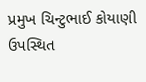પ્રમુખ ચિન્ટુભાઈ કોયાણી ઉપસ્થિત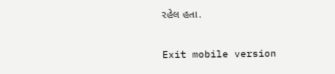રહેલ હતા.

Exit mobile version